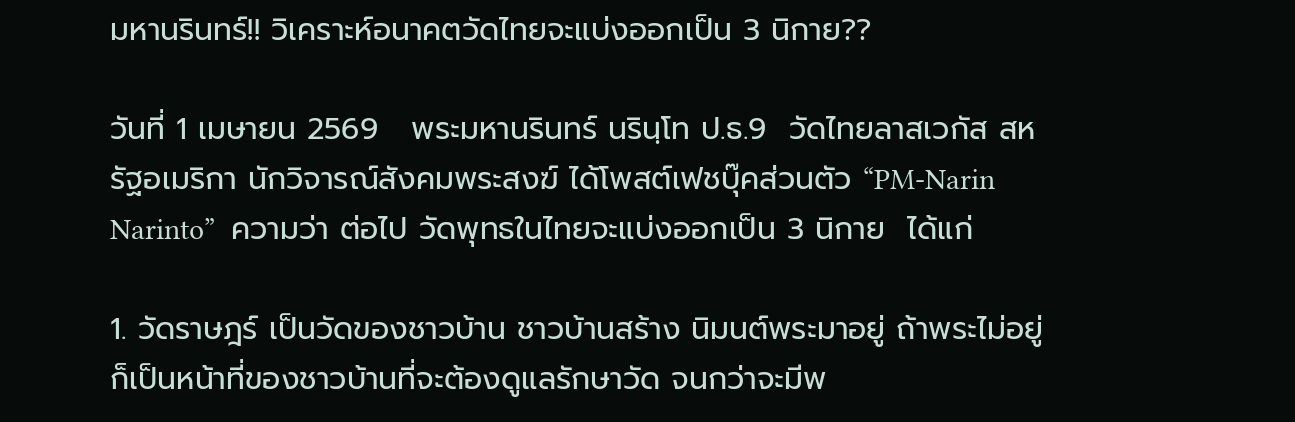มหานรินทร์!! วิเคราะห์อนาคตวัดไทยจะแบ่งออกเป็น 3 นิกาย??

วันที่ 1 เมษายน 2569   พระมหานรินทร์ นรินฺโท ป.ธ.9  วัดไทยลาสเวกัส สหรัฐอเมริกา นักวิจารณ์สังคมพระสงฆ์ ได้โพสต์เฟชบุ๊คส่วนตัว “PM-Narin Narinto”  ความว่า ต่อไป วัดพุทธในไทยจะแบ่งออกเป็น 3 นิกาย  ได้แก่

1. วัดราษฎร์ เป็นวัดของชาวบ้าน ชาวบ้านสร้าง นิมนต์พระมาอยู่ ถ้าพระไม่อยู่ ก็เป็นหน้าที่ของชาวบ้านที่จะต้องดูแลรักษาวัด จนกว่าจะมีพ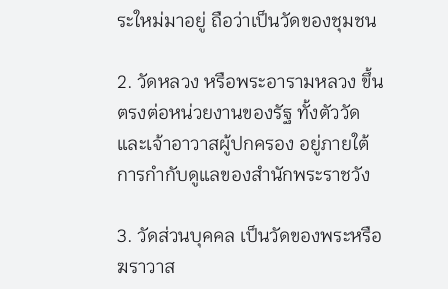ระใหม่มาอยู่ ถือว่าเป็นวัดของชุมชน

2. วัดหลวง หรือพระอารามหลวง ขึ้นตรงต่อหน่วยงานของรัฐ ทั้งตัววัดและเจ้าอาวาสผู้ปกครอง อยู่ภายใต้การกำกับดูแลของสำนักพระราชวัง

3. วัดส่วนบุคคล เป็นวัดของพระหรือฆราวาส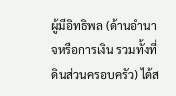ผู้มีอิทธิพล (ด้านอำนาจหรือการเงิน รวมทั้งที่ดินส่วนครอบครัว) ได้ส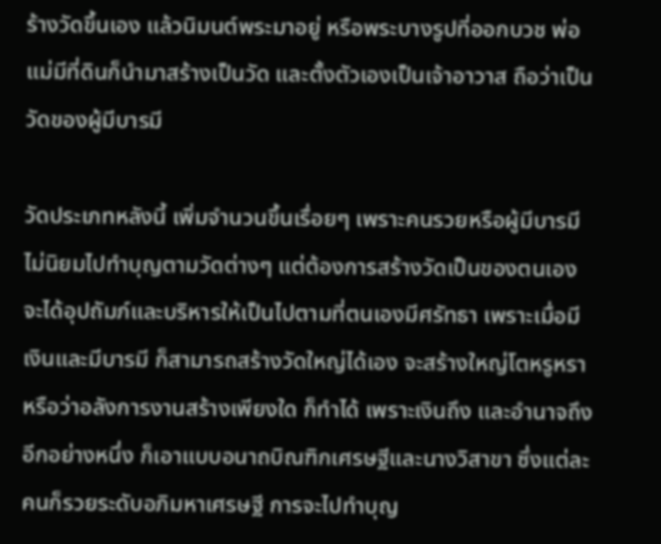ร้างวัดขึ้นเอง แล้วนิมนต์พระมาอยู่ หรือพระบางรูปที่ออกบวช พ่อแม่มีที่ดินก็นำมาสร้างเป็นวัด และตั้งตัวเองเป็นเจ้าอาวาส ถือว่าเป็นวัดของผู้มีบารมี

วัดประเภทหลังนี้ เพิ่มจำนวนขึ้นเรื่อยๆ เพราะคนรวยหรือผู้มีบารมี ไม่นิยมไปทำบุญตามวัดต่างๆ แต่ต้องการสร้างวัดเป็นของตนเอง จะได้อุปถัมภ์และบริหารให้เป็นไปตามที่ตนเองมีศรัทธา เพราะเมื่อมีเงินและมีบารมี ก็สามารถสร้างวัดใหญ่ได้เอง จะสร้างใหญ่โตหรูหราหรือว่าอลังการงานสร้างเพียงใด ก็ทำได้ เพราะเงินถึง และอำนาจถึง อีกอย่างหนึ่ง ก็เอาแบบอนาถบิณฑิกเศรษฐีและนางวิสาขา ซึ่งแต่ละคนก็รวยระดับอภิมหาเศรษฐี การจะไปทำบุญ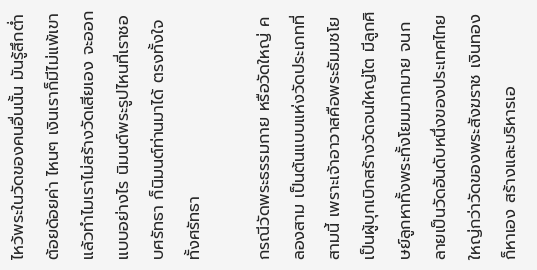ไหว้พระในวัดของคนอื่นนั้น มันรู้สึกต่ำต้อยด้อยค่า ไหนๆ เงินเราก็มีไม่แพ้เขา แล้วทำไมเราไม่สร้างวัดเสียเอง จะออกแบบอย่างไร นิมนต์พระรูปไหนที่เราชอบศรัทธา ก็นิมนต์ท่านมาได้ ตรงทั้งใจทั้งศรัทธา

กรณีวัดพระธรรมกาย หรือวัดใหญ่ คลองสาม เป็นต้นแบบแห่งวัดประเภทที่สามนี้ เพราะเจ้าอาวาสคือพระธัมมชโย เป็นผู้บุกเบิกสร้างวัดจนใหญ่โต มีลูกศิษย์ลูกหาทั้งพระทั้งโยมมากมาย จนกลายเป็นวัดอันดับหนึ่งของประเทศไทย ใหญ่กว่าวัดของพระสังฆราช เงินทองก็หาเอง สร้างและบริหารเอ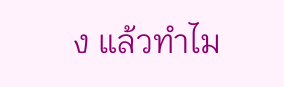ง แล้วทำไม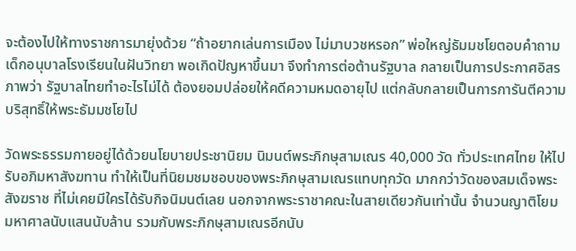จะต้องไปให้ทางราชการมายุ่งด้วย “ถ้าอยากเล่นการเมือง ไม่มาบวชหรอก” พ่อใหญ่ธัมมชโยตอบคำถามเด็กอนุบาลโรงเรียนในฝันวิทยา พอเกิดปัญหาขึ้นมา จึงทำการต่อต้านรัฐบาล กลายเป็นการประกาศอิสรภาพว่า รัฐบาลไทยทำอะไรไม่ได้ ต้องยอมปล่อยให้คดีความหมดอายุไป แต่กลับกลายเป็นการการันตีความบริสุทธิ์ให้พระธัมมชโยไป

วัดพระธรรมกายอยู่ได้ด้วยนโยบายประชานิยม นิมนต์พระภิกษุสามเณร 40,000 วัด ทั่วประเทศไทย ให้ไปรับอภิมหาสังฆทาน ทำให้เป็นที่นิยมชมชอบของพระภิกษุสามเณรแทบทุกวัด มากกว่าวัดของสมเด็จพระสังฆราช ที่ไม่เคยมีใครได้รับกิจนิมนต์เลย นอกจากพระราชาคณะในสายเดียวกันเท่านั้น จำนวนญาติโยมมหาศาลนับแสนนับล้าน รวมกับพระภิกษุสามเณรอีกนับ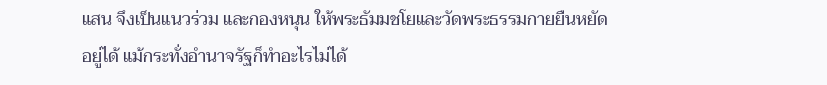แสน จึงเป็นแนวร่วม และกองหนุน ให้พระธัมมชโยและวัดพระธรรมกายยืนหยัดอยู่ได้ แม้กระทั่งอำนาจรัฐก็ทำอะไรไม่ได้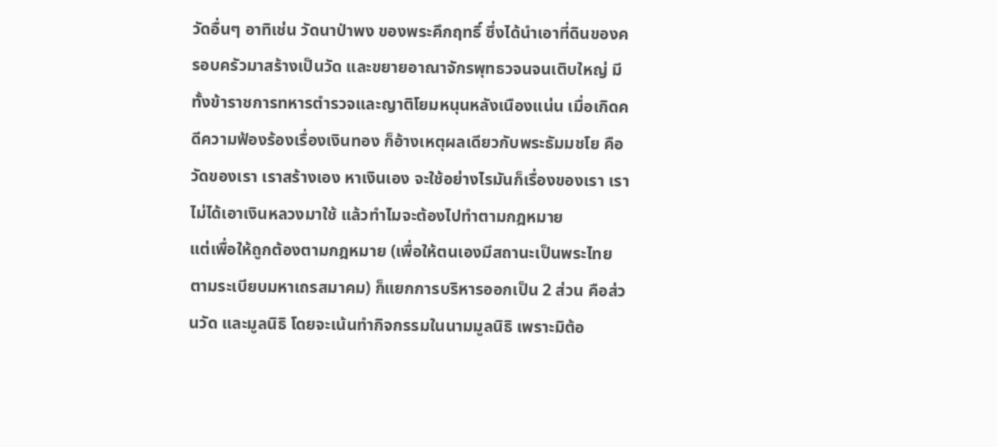วัดอื่นๆ อาทิเช่น วัดนาป่าพง ของพระคึกฤทธิ์ ซึ่งได้นำเอาที่ดินของครอบครัวมาสร้างเป็นวัด และขยายอาณาจักรพุทธวจนจนเติบใหญ่ มีทั้งข้าราชการทหารตำรวจและญาติโยมหนุนหลังเนืองแน่น เมื่อเกิดคดีความฟ้องร้องเรื่องเงินทอง ก็อ้างเหตุผลเดียวกับพระธัมมชโย คือ วัดของเรา เราสร้างเอง หาเงินเอง จะใช้อย่างไรมันก็เรื่องของเรา เราไม่ได้เอาเงินหลวงมาใช้ แล้วทำไมจะต้องไปทำตามกฎหมาย
แต่เพื่อให้ถูกต้องตามกฎหมาย (เพื่อให้ตนเองมีสถานะเป็นพระไทยตามระเบียบมหาเถรสมาคม) ก็แยกการบริหารออกเป็น 2 ส่วน คือส่วนวัด และมูลนิธิ โดยจะเน้นทำกิจกรรมในนามมูลนิธิ เพราะมิต้อ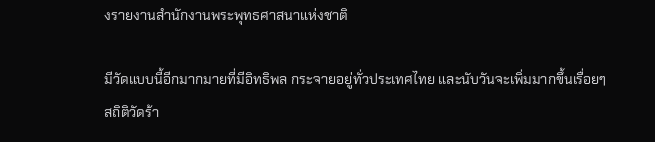งรายงานสำนักงานพระพุทธศาสนาแห่งชาติ

มีวัดแบบนี้อีกมากมายที่มีอิทธิพล กระจายอยู่ทั่วประเทศไทย และนับวันจะเพิ่มมากขึ้นเรื่อยๆ
สถิติวัดร้า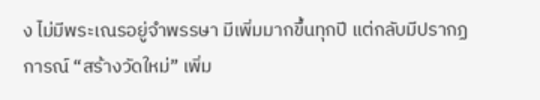ง ไม่มีพระเณรอยู่จำพรรษา มีเพิ่มมากขึ้นทุกปี แต่กลับมีปรากฏการณ์ “สร้างวัดใหม่” เพิ่ม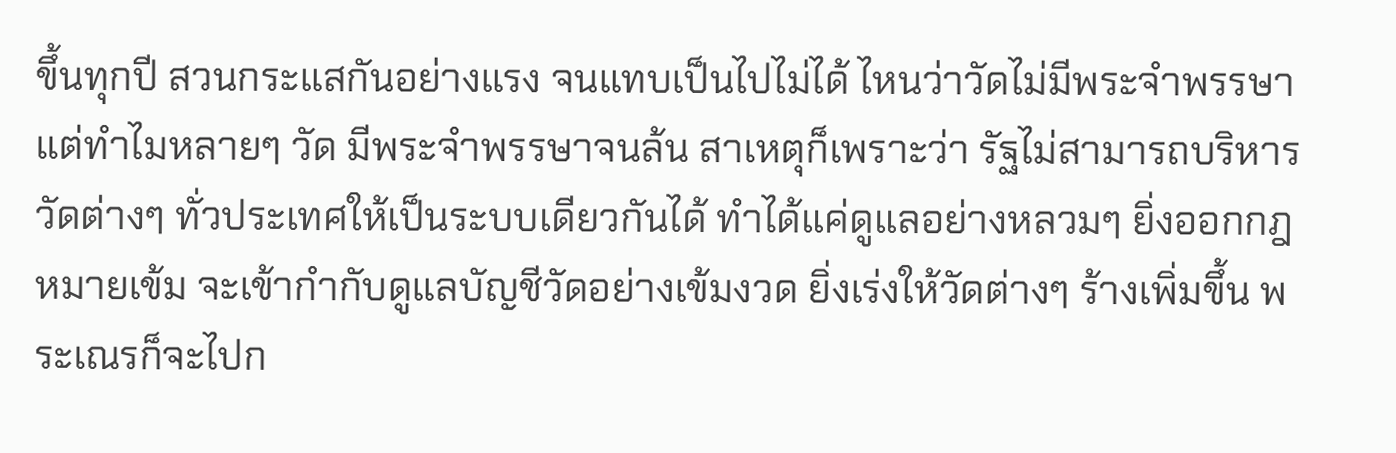ขึ้นทุกปี สวนกระแสกันอย่างแรง จนแทบเป็นไปไม่ได้ ไหนว่าวัดไม่มีพระจำพรรษา แต่ทำไมหลายๆ วัด มีพระจำพรรษาจนล้น สาเหตุก็เพราะว่า รัฐไม่สามารถบริหารวัดต่างๆ ทั่วประเทศให้เป็นระบบเดียวกันได้ ทำได้แค่ดูแลอย่างหลวมๆ ยิ่งออกกฎหมายเข้ม จะเข้ากำกับดูแลบัญชีวัดอย่างเข้มงวด ยิ่งเร่งให้วัดต่างๆ ร้างเพิ่มขึ้น พระเณรก็จะไปก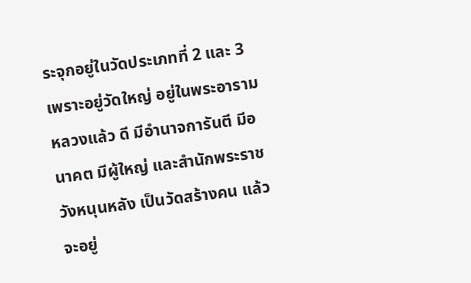ระจุกอยู่ในวัดประเภทที่ 2 และ 3 เพราะอยู่วัดใหญ่ อยู่ในพระอารามหลวงแล้ว ดี มีอำนาจการันตี มีอนาคต มีผู้ใหญ่ และสำนักพระราชวังหนุนหลัง เป็นวัดสร้างคน แล้วจะอยู่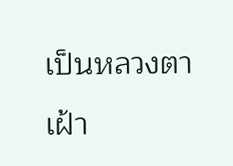เป็นหลวงตาเฝ้า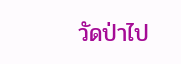วัดป่าไป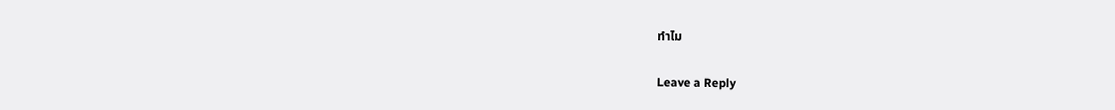ทำไม

Leave a Reply